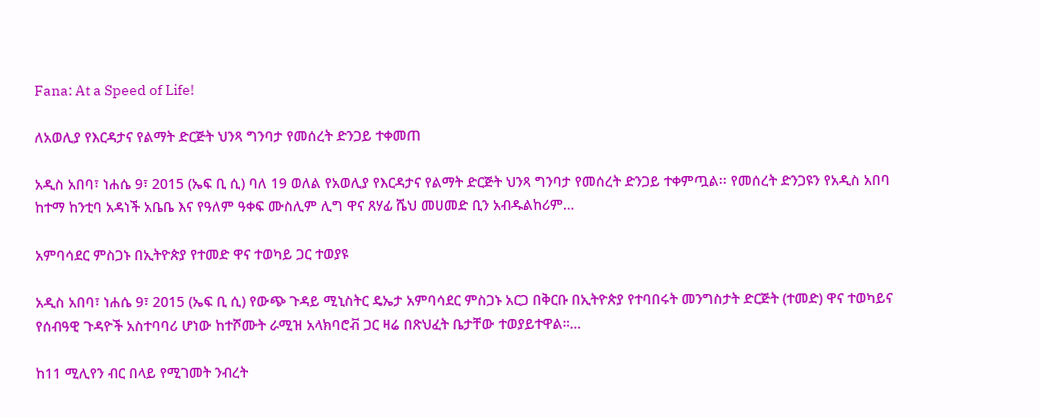Fana: At a Speed of Life!

ለአወሊያ የእርዳታና የልማት ድርጅት ህንጻ ግንባታ የመሰረት ድንጋይ ተቀመጠ

አዲስ አበባ፣ ነሐሴ 9፣ 2015 (ኤፍ ቢ ሲ) ባለ 19 ወለል የአወሊያ የእርዳታና የልማት ድርጅት ህንጻ ግንባታ የመሰረት ድንጋይ ተቀምጧል፡፡ የመሰረት ድንጋዩን የአዲስ አበባ ከተማ ከንቲባ አዳነች አቤቤ እና የዓለም ዓቀፍ ሙስሊም ሊግ ዋና ጸሃፊ ሼህ መሀመድ ቢን አብዱልከሪም…

አምባሳደር ምስጋኑ በኢትዮጵያ የተመድ ዋና ተወካይ ጋር ተወያዩ

አዲስ አበባ፣ ነሐሴ 9፣ 2015 (ኤፍ ቢ ሲ) የውጭ ጉዳይ ሚኒስትር ዴኤታ አምባሳደር ምስጋኑ አርጋ በቅርቡ በኢትዮጵያ የተባበሩት መንግስታት ድርጅት (ተመድ) ዋና ተወካይና የሰብዓዊ ጉዳዮች አስተባባሪ ሆነው ከተሾሙት ራሚዝ አላክባሮቭ ጋር ዛሬ በጽህፈት ቤታቸው ተወያይተዋል።…

ከ11 ሚሊየን ብር በላይ የሚገመት ንብረት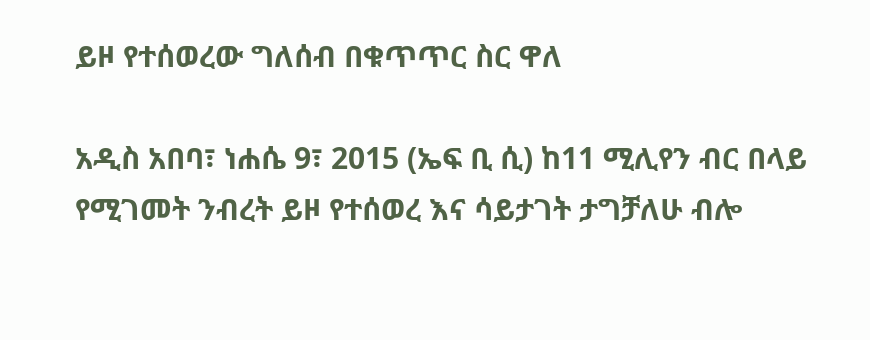ይዞ የተሰወረው ግለሰብ በቁጥጥር ስር ዋለ

አዲስ አበባ፣ ነሐሴ 9፣ 2015 (ኤፍ ቢ ሲ) ከ11 ሚሊየን ብር በላይ የሚገመት ንብረት ይዞ የተሰወረ እና ሳይታገት ታግቻለሁ ብሎ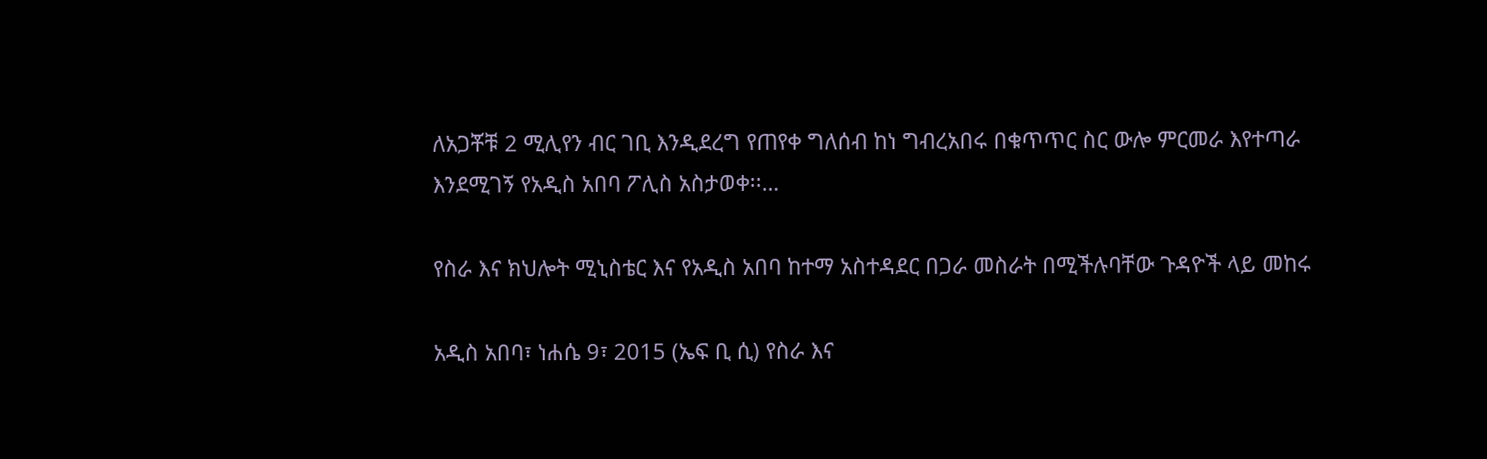ለአጋቾቹ 2 ሚሊየን ብር ገቢ እንዲደረግ የጠየቀ ግለሰብ ከነ ግብረአበሩ በቁጥጥር ስር ውሎ ምርመራ እየተጣራ እንደሚገኝ የአዲስ አበባ ፖሊስ አስታወቀ፡፡…

የስራ እና ክህሎት ሚኒስቴር እና የአዲስ አበባ ከተማ አስተዳደር በጋራ መስራት በሚችሉባቸው ጉዳዮች ላይ መከሩ

አዲስ አበባ፣ ነሐሴ 9፣ 2015 (ኤፍ ቢ ሲ) የስራ እና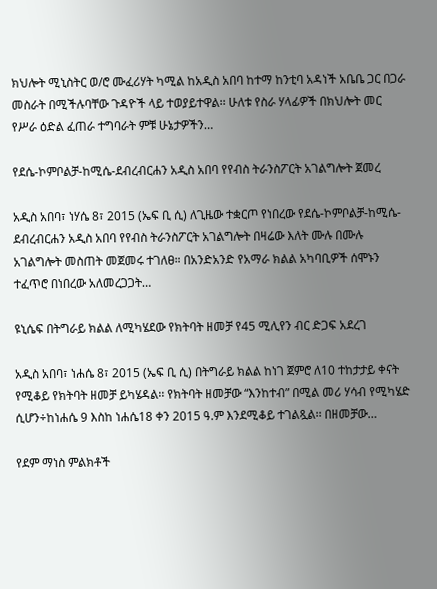ክህሎት ሚኒስትር ወ/ሮ ሙፈሪሃት ካሚል ከአዲስ አበባ ከተማ ከንቲባ አዳነች አቤቤ ጋር በጋራ መስራት በሚችሉባቸው ጉዳዮች ላይ ተወያይተዋል፡፡ ሁለቱ የስራ ሃላፊዎች በክህሎት መር የሥራ ዕድል ፈጠራ ተግባራት ምቹ ሁኔታዎችን…

የደሴ-ኮምቦልቻ-ከሚሴ-ደብረብርሐን አዲስ አበባ የየብስ ትራንስፖርት አገልግሎት ጀመረ

አዲስ አበባ፣ ነሃሴ 8፣ 2015 (ኤፍ ቢ ሲ) ለጊዜው ተቋርጦ የነበረው የደሴ-ኮምቦልቻ-ከሚሴ-ደብረብርሐን አዲስ አበባ የየብስ ትራንስፖርት አገልግሎት በዛሬው እለት ሙሉ በሙሉ አገልግሎት መስጠት መጀመሩ ተገለፀ። በአንድአንድ የአማራ ክልል አካባቢዎች ሰሞኑን ተፈጥሮ በነበረው አለመረጋጋት…

ዩኒሴፍ በትግራይ ክልል ለሚካሄደው የክትባት ዘመቻ የ45 ሚሊየን ብር ድጋፍ አደረገ

አዲስ አበባ፣ ነሐሴ 8፣ 2015 (ኤፍ ቢ ሲ) በትግራይ ክልል ከነገ ጀምሮ ለ10 ተከታታይ ቀናት የሚቆይ የክትባት ዘመቻ ይካሄዳል፡፡ የክትባት ዘመቻው “እንከተብ” በሚል መሪ ሃሳብ የሚካሄድ ሲሆን÷ከነሐሴ 9 እስከ ነሐሴ18 ቀን 2015 ዓ.ም እንደሚቆይ ተገልጿል፡፡ በዘመቻው…

የደም ማነስ ምልክቶች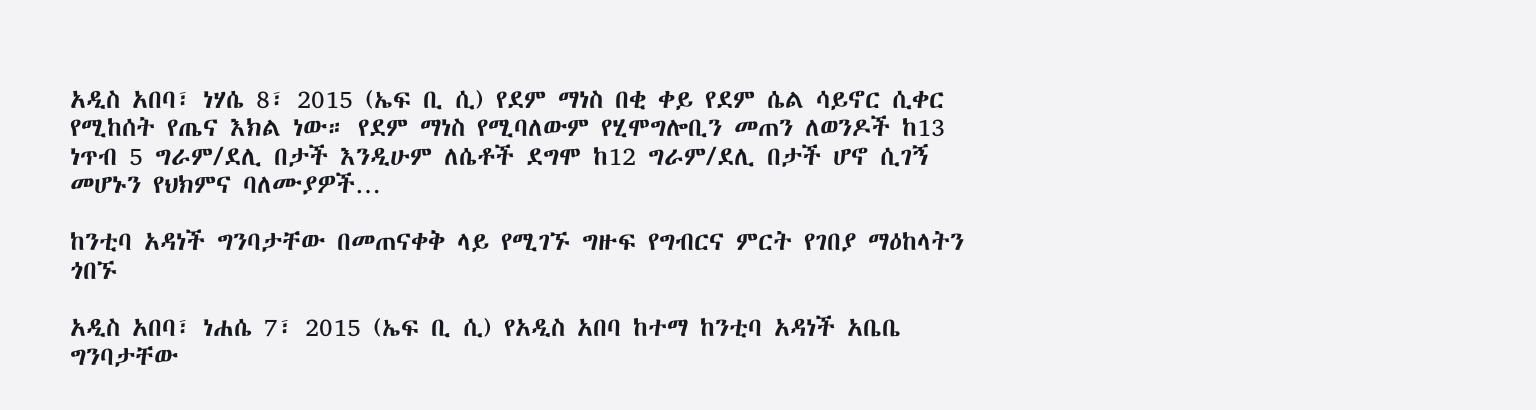አዲስ አበባ፣ ነሃሴ 8፣ 2015 (ኤፍ ቢ ሲ) የደም ማነስ በቂ ቀይ የደም ሴል ሳይኖር ሲቀር የሚከሰት የጤና እክል ነው። የደም ማነስ የሚባለውም የሂሞግሎቢን መጠን ለወንዶች ከ13 ነጥብ 5 ግራም/ደሊ በታች እንዲሁም ለሴቶች ደግሞ ከ12 ግራም/ደሊ በታች ሆኖ ሲገኝ መሆኑን የህክምና ባለሙያዎች…

ከንቲባ አዳነች ግንባታቸው በመጠናቀቅ ላይ የሚገኙ ግዙፍ የግብርና ምርት የገበያ ማዕከላትን ጎበኙ

አዲስ አበባ፣ ነሐሴ 7፣ 2015 (ኤፍ ቢ ሲ) የአዲስ አበባ ከተማ ከንቲባ አዳነች አቤቤ ግንባታቸው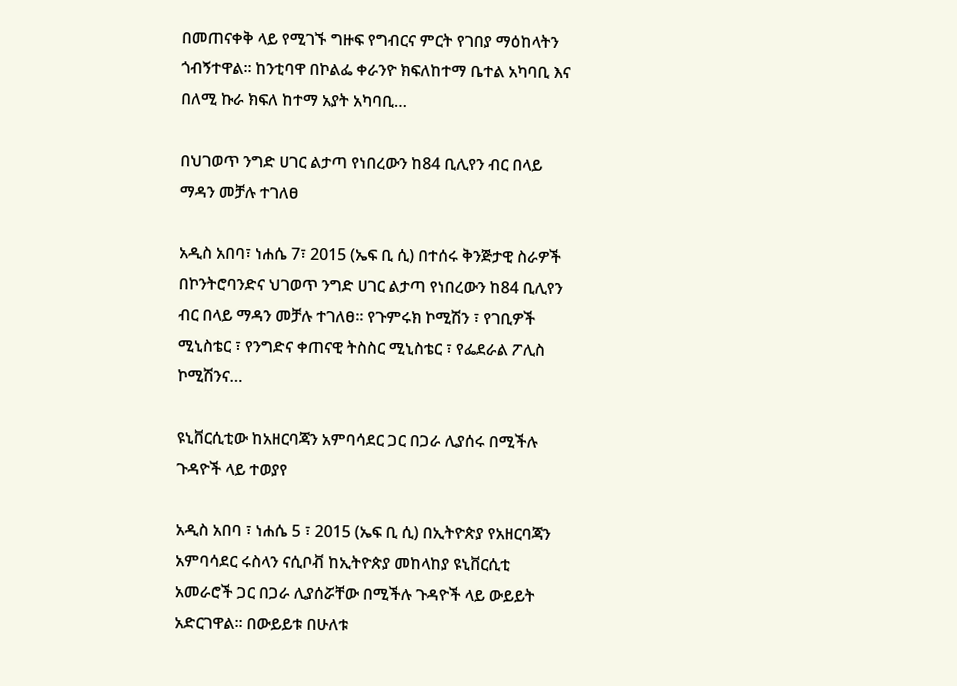በመጠናቀቅ ላይ የሚገኙ ግዙፍ የግብርና ምርት የገበያ ማዕከላትን ጎብኝተዋል፡፡ ከንቲባዋ በኮልፌ ቀራንዮ ክፍለከተማ ቤተል አካባቢ እና በለሚ ኩራ ክፍለ ከተማ አያት አካባቢ…

በህገወጥ ንግድ ሀገር ልታጣ የነበረውን ከ84 ቢሊየን ብር በላይ ማዳን መቻሉ ተገለፀ

አዲስ አበባ፣ ነሐሴ 7፣ 2015 (ኤፍ ቢ ሲ) በተሰሩ ቅንጅታዊ ስራዎች በኮንትሮባንድና ህገወጥ ንግድ ሀገር ልታጣ የነበረውን ከ84 ቢሊየን ብር በላይ ማዳን መቻሉ ተገለፀ፡፡ የጉምሩክ ኮሚሽን ፣ የገቢዎች ሚኒስቴር ፣ የንግድና ቀጠናዊ ትስስር ሚኒስቴር ፣ የፌደራል ፖሊስ ኮሚሽንና…

ዩኒቨርሲቲው ከአዘርባጃን አምባሳደር ጋር በጋራ ሊያሰሩ በሚችሉ ጉዳዮች ላይ ተወያየ

አዲስ አበባ ፣ ነሐሴ 5 ፣ 2015 (ኤፍ ቢ ሲ) በኢትዮጵያ የአዘርባጃን አምባሳደር ሩስላን ናሲቦቭ ከኢትዮጵያ መከላከያ ዩኒቨርሲቲ አመራሮች ጋር በጋራ ሊያሰሯቸው በሚችሉ ጉዳዮች ላይ ውይይት አድርገዋል፡፡ በውይይቱ በሁለቱ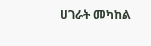ሀገራት መካከል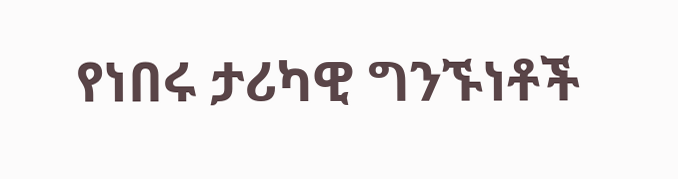የነበሩ ታሪካዊ ግንኙነቶች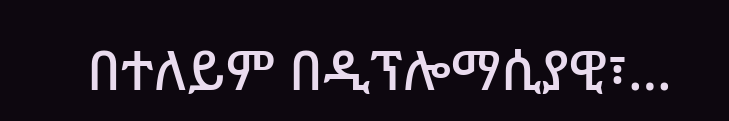በተለይም በዲፕሎማሲያዊ፣…